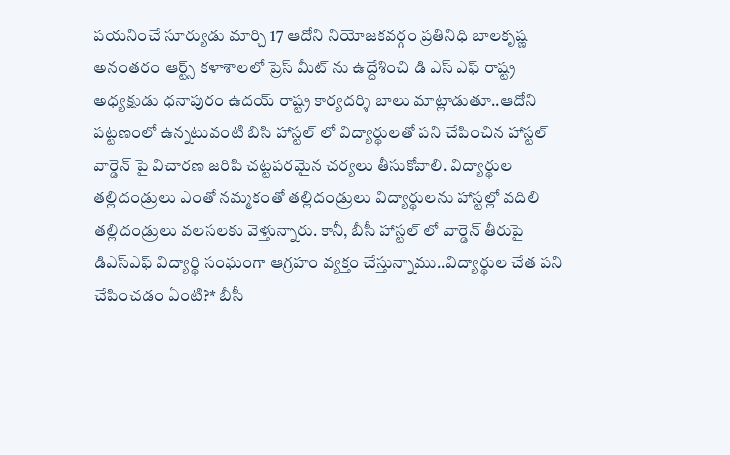పయనించే సూర్యుడు మార్చి 17 ఆదోని నియోజకవర్గం ప్రతినిధి బాలకృష్ణ అనంతరం ఆర్ట్స్ కళాశాలలో ప్రెస్ మీట్ ను ఉద్దేశించి డి ఎస్ ఎఫ్ రాష్ట్ర అధ్యక్షుడు ధనాపురం ఉదయ్ రాష్ట్ర కార్యదర్శి బాలు మాట్లాడుతూ..ఆదోని పట్టణంలో ఉన్నటువంటి బిసి హాస్టల్ లో విద్యార్థులతో పని చేపించిన హాస్టల్ వార్డెన్ పై విచారణ జరిపి చట్టపరమైన చర్యలు తీసుకోవాలి. విద్యార్థుల తల్లిదండ్రులు ఎంతో నమ్మకంతో తల్లిదండ్రులు విద్యార్థులను హాస్టల్లో వదిలి తల్లిదండ్రులు వలసలకు వెళ్తున్నారు. కానీ, బీసీ హాస్టల్ లో వార్డెన్ తీరుపై డిఎస్ఎఫ్ విద్యార్థి సంఘంగా ఆగ్రహం వ్యక్తం చేస్తున్నాము..విద్యార్థుల చేత పని చేపించడం ఏంటి?* బీసీ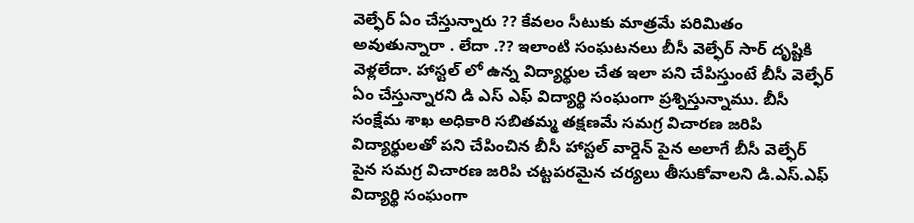వెల్ఫేర్ ఏం చేస్తున్నారు ?? కేవలం సీటుకు మాత్రమే పరిమితం అవుతున్నారా . లేదా .?? ఇలాంటి సంఘటనలు బీసీ వెల్ఫేర్ సార్ దృష్టికి వెళ్లలేదా. హాస్టల్ లో ఉన్న విద్యార్థుల చేత ఇలా పని చేపిస్తుంటే బీసీ వెల్ఫేర్ ఏం చేస్తున్నారని డి ఎస్ ఎఫ్ విద్యార్థి సంఘంగా ప్రశ్నిస్తున్నాము. బీసీ సంక్షేమ శాఖ అధికారి సబితమ్మ తక్షణమే సమగ్ర విచారణ జరిపి విద్యార్థులతో పని చేపించిన బీసీ హాస్టల్ వార్డెన్ పైన అలాగే బీసీ వెల్ఫేర్ పైన సమగ్ర విచారణ జరిపి చట్టపరమైన చర్యలు తీసుకోవాలని డి.ఎస్.ఎఫ్ విద్యార్థి సంఘంగా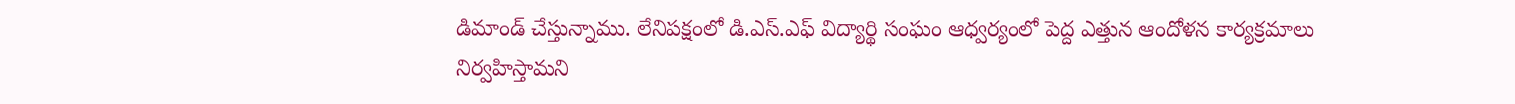డిమాండ్ చేస్తున్నాము. లేనిపక్షంలో డి.ఎస్.ఎఫ్ విద్యార్థి సంఘం ఆధ్వర్యంలో పెద్ద ఎత్తున ఆందోళన కార్యక్రమాలు నిర్వహిస్తామని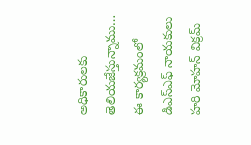అధికారులకు తెలియజేస్తున్నాము… ఈ కార్యక్రమంలో డిఎస్ఎఫ్ నాయకులు హరి మోహన్ విక్రమ్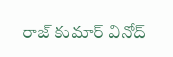రాజ్ కుమార్ వినోద్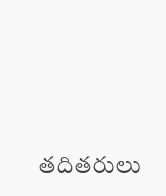తదితరులు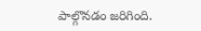పాల్గొనడం జరిగింది.